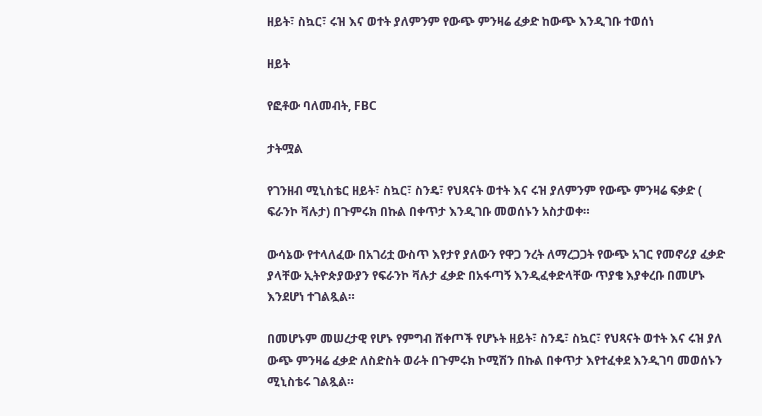ዘይት፣ ስኳር፣ ሩዝ እና ወተት ያለምንም የውጭ ምንዛሬ ፈቃድ ከውጭ እንዲገቡ ተወሰነ

ዘይት

የፎቶው ባለመብት, FBC

ታትሟል

የገንዘብ ሚኒስቴር ዘይት፣ ስኳር፣ ስንዴ፣ የህጻናት ወተት እና ሩዝ ያለምንም የውጭ ምንዛሬ ፍቃድ ( ፍራንኮ ቫሉታ) በጉምሩክ በኩል በቀጥታ እንዲገቡ መወሰኑን አስታወቀ።

ውሳኔው የተላለፈው በአገሪቷ ውስጥ እየታየ ያለውን የዋጋ ንረት ለማረጋጋት የውጭ አገር የመኖሪያ ፈቃድ ያላቸው ኢትዮጵያውያን የፍራንኮ ቫሉታ ፈቃድ በአፋጣኝ እንዲፈቀድላቸው ጥያቄ እያቀረቡ በመሆኑ እንደሆነ ተገልጿል።

በመሆኑም መሠረታዊ የሆኑ የምግብ ሸቀጦች የሆኑት ዘይት፣ ስንዴ፣ ስኳር፣ የህጻናት ወተት እና ሩዝ ያለ ውጭ ምንዛሬ ፈቃድ ለስድስት ወራት በጉምሩክ ኮሚሽን በኩል በቀጥታ እየተፈቀደ እንዲገባ መወሰኑን ሚኒስቴሩ ገልጿል።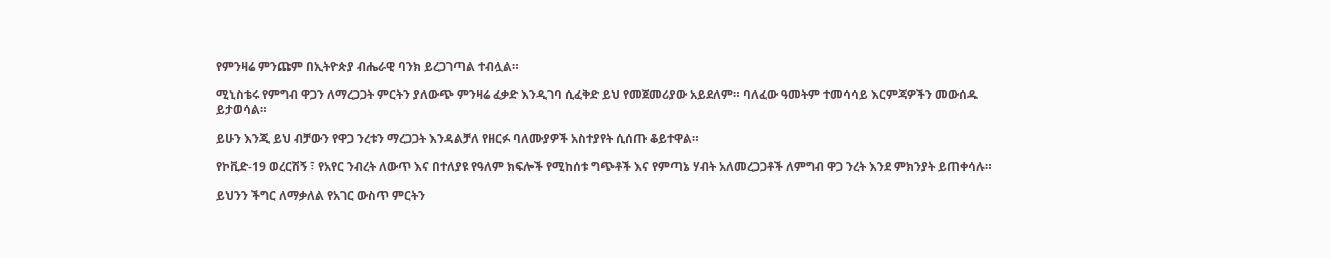የምንዛሬ ምንጩም በኢትዮጵያ ብሔራዊ ባንክ ይረጋገጣል ተብሏል።

ሚኒስቴሩ የምግብ ዋጋን ለማረጋጋት ምርትን ያለውጭ ምንዛሬ ፈቃድ እንዲገባ ሲፈቅድ ይህ የመጀመሪያው አይደለም። ባለፈው ዓመትም ተመሳሳይ እርምጃዎችን መውሰዱ ይታወሳል።

ይሁን እንጂ ይህ ብቻውን የዋጋ ንረቱን ማረጋጋት እንዳልቻለ የዘርፉ ባለሙያዎች አስተያየት ሲሰጡ ቆይተዋል።

የኮቪድ-19 ወረርሽኝ ፣ የአየር ንብረት ለውጥ እና በተለያዩ የዓለም ክፍሎች የሚከሰቱ ግጭቶች እና የምጣኔ ሃብት አለመረጋጋቶች ለምግብ ዋጋ ንረት እንደ ምክንያት ይጠቀሳሉ።

ይህንን ችግር ለማቃለል የአገር ውስጥ ምርትን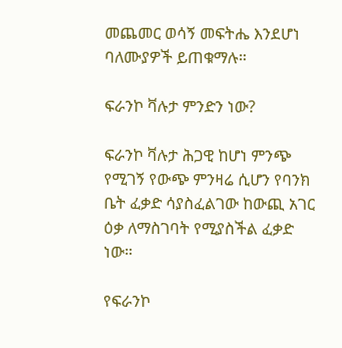መጨመር ወሳኝ መፍትሔ እንደሆነ ባለሙያዎች ይጠቁማሉ።

ፍራንኮ ቫሉታ ምንድን ነው?

ፍራንኮ ቫሉታ ሕጋዊ ከሆነ ምንጭ የሚገኝ የውጭ ምንዛሬ ሲሆን የባንክ ቤት ፈቃድ ሳያስፈልገው ከውጪ አገር ዕቃ ለማስገባት የሚያስችል ፈቃድ ነው።

የፍራንኮ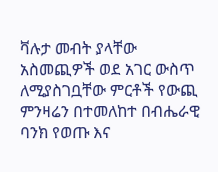ቫሉታ መብት ያላቸው አስመጪዎች ወደ አገር ውስጥ ለሚያስገቧቸው ምርቶች የውጪ ምንዛሬን በተመለከተ በብሔራዊ ባንክ የወጡ እና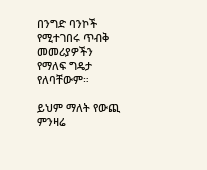በንግድ ባንኮች የሚተገበሩ ጥብቅ መመሪያዎችን የማለፍ ግዴታ የለባቸውም።

ይህም ማለት የውጪ ምንዛሬ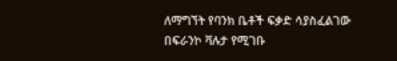ለማግኘት የባንክ ቤቶች ፍቃድ ሳያስፈልገው በፍራንኮ ቫሉታ የሚገቡ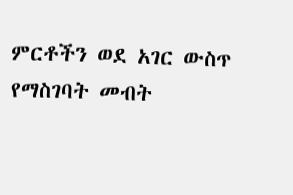ምርቶችን ወደ አገር ውስጥ የማስገባት መብት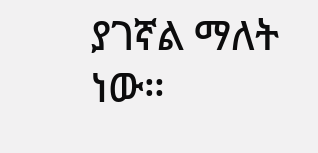ያገኛል ማለት ነው።